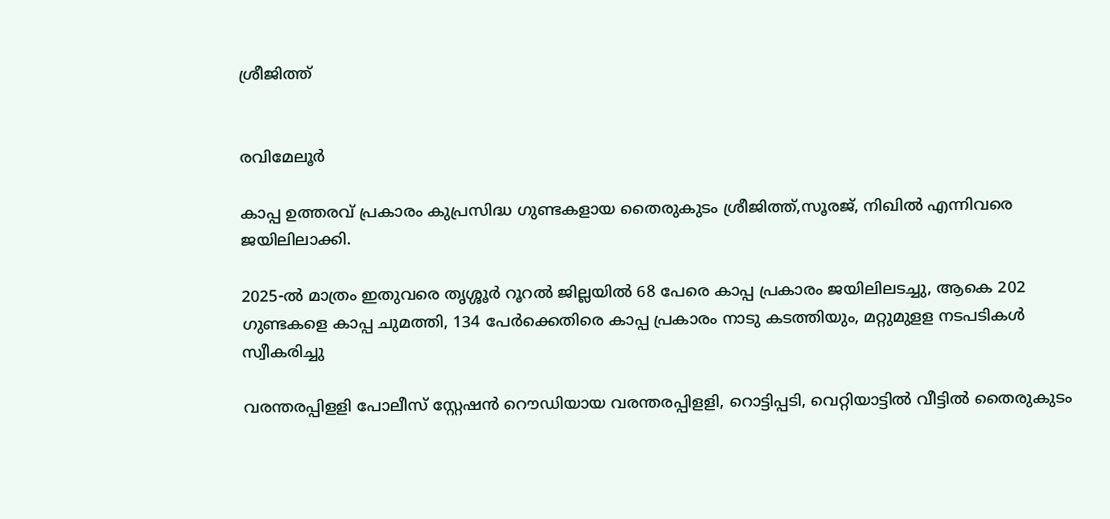ശ്രീജിത്ത്‌


രവിമേലൂർ

കാപ്പ ഉത്തരവ് പ്രകാരം കുപ്രസിദ്ധ ഗുണ്ടകളായ തൈരുകുടം ശ്രീജിത്ത്,സൂരജ്, നിഖിൽ എന്നിവരെ ജയിലിലാക്കി.

2025-ൽ മാത്രം ഇതുവരെ തൃശ്ശൂർ റൂറൽ ജില്ലയിൽ 68 പേരെ കാപ്പ പ്രകാരം ജയിലിലടച്ചു, ആകെ 202 ഗുണ്ടകളെ കാപ്പ ചുമത്തി, 134 പേർക്കെതിരെ കാപ്പ പ്രകാരം നാടു കടത്തിയും, മറ്റുമുളള നടപടികൾ സ്വീകരിച്ചു

വരന്തരപ്പിളളി പോലീസ് സ്റ്റേഷൻ റൌഡിയായ വരന്തരപ്പിളളി, റൊട്ടിപ്പടി, വെറ്റിയാട്ടിൽ വീട്ടിൽ തൈരുകുടം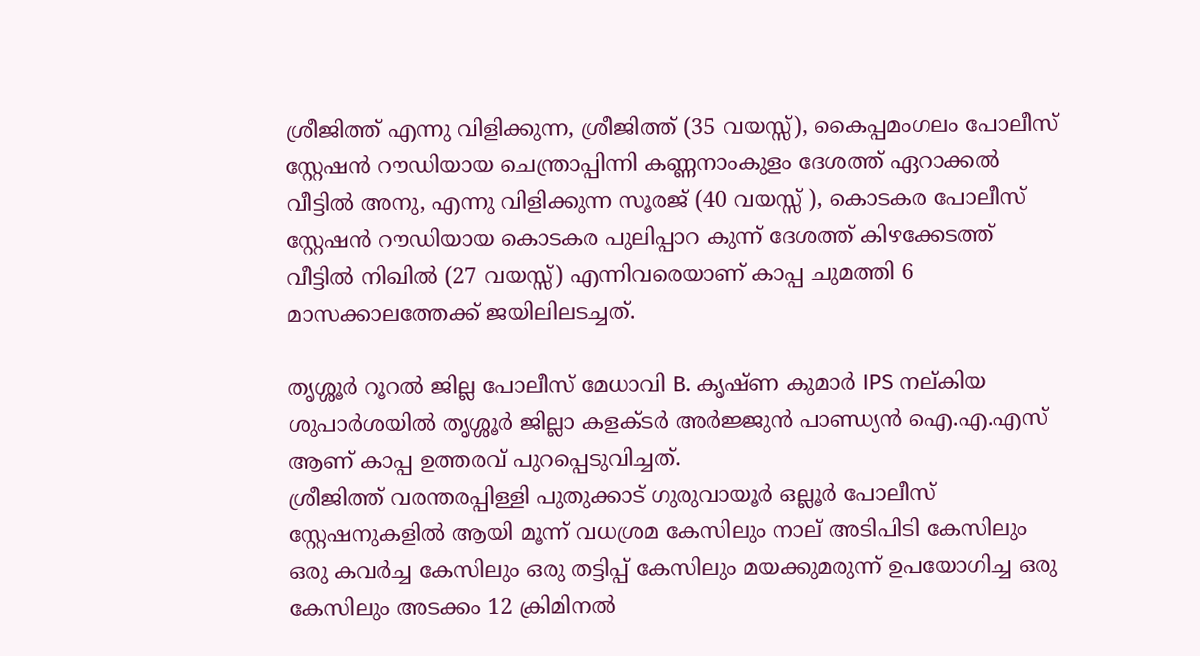ശ്രീജിത്ത് എന്നു വിളിക്കുന്ന, ശ്രീജിത്ത് (35 വയസ്സ്), കൈപ്പമംഗലം പോലീസ് സ്റ്റേഷൻ റൗഡിയായ ചെന്ത്രാപ്പിന്നി കണ്ണനാംകുളം ദേശത്ത് ഏറാക്കൽ വീട്ടിൽ അനു, എന്നു വിളിക്കുന്ന സൂരജ് (40 വയസ്സ് ), കൊടകര പോലീസ് സ്റ്റേഷൻ റൗഡിയായ കൊടകര പുലിപ്പാറ കുന്ന് ദേശത്ത് കിഴക്കേടത്ത് വീട്ടിൽ നിഖിൽ (27 വയസ്സ്) എന്നിവരെയാണ് കാപ്പ ചുമത്തി 6 മാസക്കാലത്തേക്ക് ജയിലിലടച്ചത്.

തൃശ്ശൂർ റൂറൽ ജില്ല പോലീസ് മേധാവി B. കൃഷ്ണ കുമാർ IPS നല്കിയ ശുപാർശയിൽ തൃശ്ശൂർ ജില്ലാ കളക്ടർ അർജ്ജുൻ പാണ്ഡ്യൻ ഐ.എ.എസ് ആണ് കാപ്പ ഉത്തരവ് പുറപ്പെടുവിച്ചത്.
ശ്രീജിത്ത് വരന്തരപ്പിള്ളി പുതുക്കാട് ഗുരുവായൂർ ഒല്ലൂർ പോലീസ് സ്റ്റേഷനുകളിൽ ആയി മൂന്ന് വധശ്രമ കേസിലും നാല് അടിപിടി കേസിലും ഒരു കവർച്ച കേസിലും ഒരു തട്ടിപ്പ് കേസിലും മയക്കുമരുന്ന് ഉപയോഗിച്ച ഒരു കേസിലും അടക്കം 12 ക്രിമിനൽ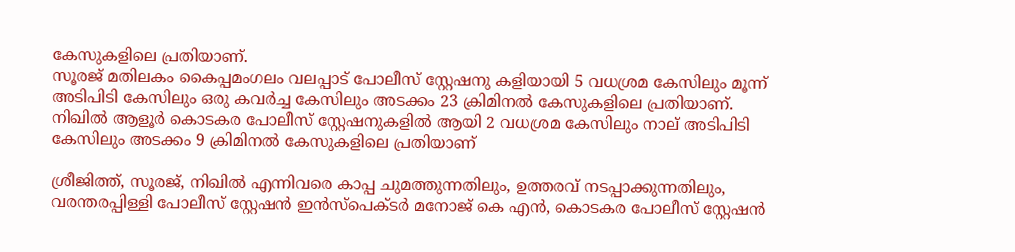കേസുകളിലെ പ്രതിയാണ്.
സൂരജ് മതിലകം കൈപ്പമംഗലം വലപ്പാട് പോലീസ് സ്റ്റേഷനു കളിയായി 5 വധശ്രമ കേസിലും മൂന്ന് അടിപിടി കേസിലും ഒരു കവർച്ച കേസിലും അടക്കം 23 ക്രിമിനൽ കേസുകളിലെ പ്രതിയാണ്.
നിഖിൽ ആളൂർ കൊടകര പോലീസ് സ്റ്റേഷനുകളിൽ ആയി 2 വധശ്രമ കേസിലും നാല് അടിപിടി കേസിലും അടക്കം 9 ക്രിമിനൽ കേസുകളിലെ പ്രതിയാണ്

ശ്രീജിത്ത്, സൂരജ്, നിഖിൽ എന്നിവരെ കാപ്പ ചുമത്തുന്നതിലും, ഉത്തരവ് നടപ്പാക്കുന്നതിലും, വരന്തരപ്പിള്ളി പോലീസ് സ്റ്റേഷൻ ഇന്‍സ്പെക്ടര്‍ മനോജ് കെ എൻ, കൊടകര പോലീസ് സ്റ്റേഷൻ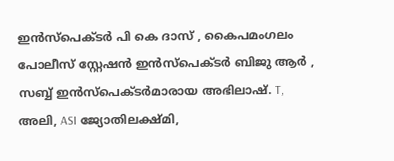ഇന്‍സ്പെക്ടര്‍ പി കെ ദാസ് , കൈപമംഗലം പോലീസ് സ്റ്റേഷൻ ഇന്‍സ്പെക്ടര്‍ ബിജു ആർ , സബ്ബ് ഇന്‍സ്പെക്ടര്‍മാരായ അഭിലാഷ്. T, അലി, ASI ജ്യോതിലക്ഷ്മി,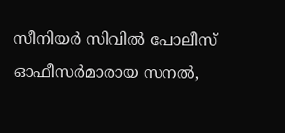സീനിയർ സിവിൽ പോലീസ് ഓഫീസർമാരായ സനല്‍,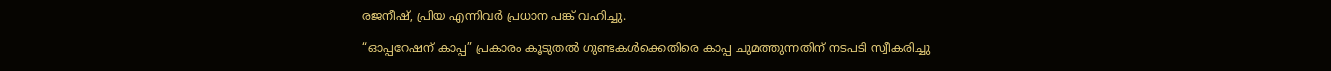രജനീഷ്, പ്രിയ എന്നിവർ പ്രധാന പങ്ക് വഹിച്ചു.

“ഓപ്പറേഷന് കാപ്പ” പ്രകാരം കൂടുതൽ ഗുണ്ടകൾക്കെതിരെ കാപ്പ ചുമത്തുന്നതിന് നടപടി സ്വീകരിച്ചു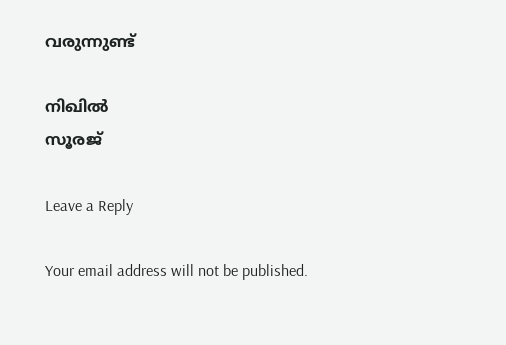വരുന്നുണ്ട്

നിഖിൽ
സൂരജ്

Leave a Reply

Your email address will not be published.